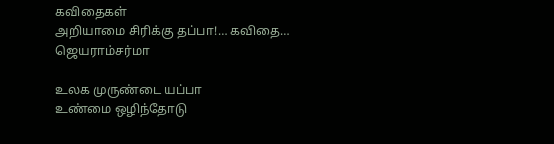கவிதைகள்
அறியாமை சிரிக்கு தப்பா!… கவிதை… ஜெயராம்சர்மா

உலக முருண்டை யப்பா
உண்மை ஒழிந்தோடு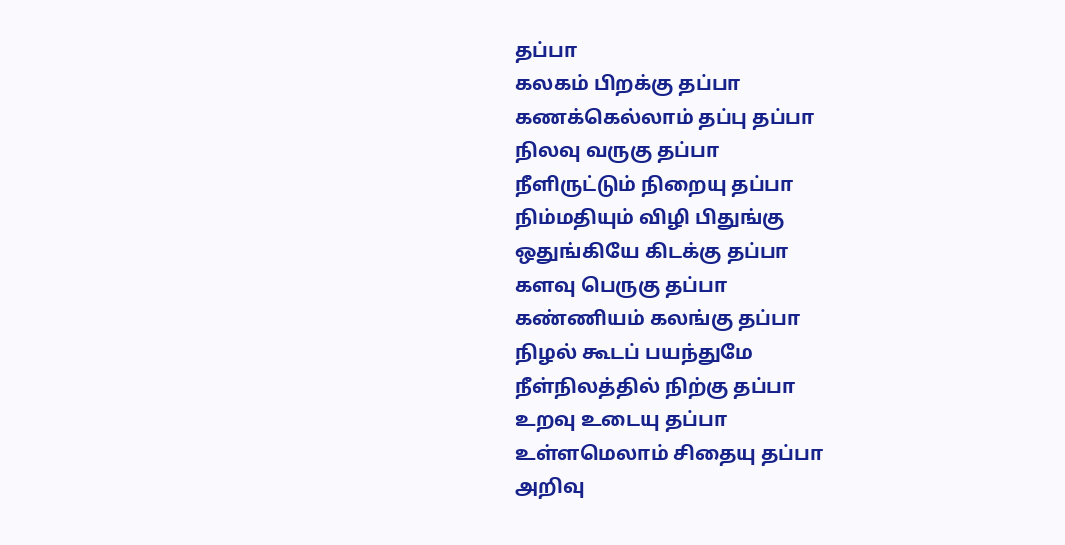தப்பா
கலகம் பிறக்கு தப்பா
கணக்கெல்லாம் தப்பு தப்பா
நிலவு வருகு தப்பா
நீளிருட்டும் நிறையு தப்பா
நிம்மதியும் விழி பிதுங்கு
ஒதுங்கியே கிடக்கு தப்பா
களவு பெருகு தப்பா
கண்ணியம் கலங்கு தப்பா
நிழல் கூடப் பயந்துமே
நீள்நிலத்தில் நிற்கு தப்பா
உறவு உடையு தப்பா
உள்ளமெலாம் சிதையு தப்பா
அறிவு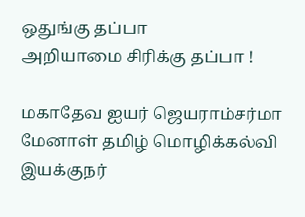ஒதுங்கு தப்பா
அறியாமை சிரிக்கு தப்பா !

மகாதேவ ஐயர் ஜெயராம்சர்மா
மேனாள் தமிழ் மொழிக்கல்வி இயக்குநர்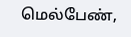மெல்பேண்,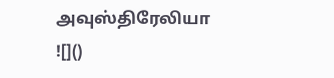அவுஸ்திரேலியா
![]()